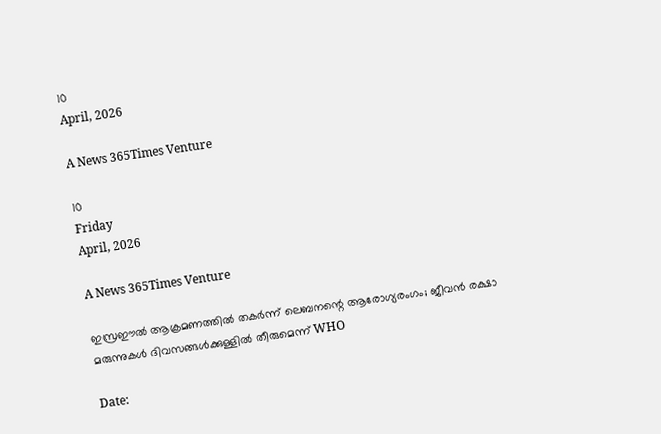10
April, 2026

A News 365Times Venture

10
Friday
April, 2026

A News 365Times Venture

ഇസ്രഈല്‍ ആക്രമണത്തില്‍ തകര്‍ന്ന് ലെബനന്റെ ആരോഗ്യരംഗം; ജീവന്‍ രക്ഷാ മരുന്നുകള്‍ ദിവസങ്ങള്‍ക്കുള്ളില്‍ തീരുമെന്ന് WHO

Date: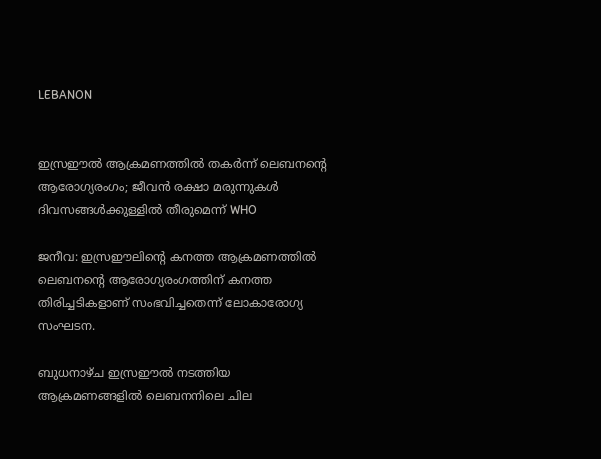LEBANON


ഇസ്രഈല്‍ ആക്രമണത്തില്‍ തകര്‍ന്ന് ലെബനന്റെ ആരോഗ്യരംഗം; ജീവന്‍ രക്ഷാ മരുന്നുകള്‍ ദിവസങ്ങള്‍ക്കുള്ളില്‍ തീരുമെന്ന് WHO

ജനീവ: ഇസ്രഈലിന്റെ കനത്ത ആക്രമണത്തില്‍ ലെബനന്റെ ആരോഗ്യരംഗത്തിന് കനത്ത തിരിച്ചടികളാണ് സംഭവിച്ചതെന്ന് ലോകാരോഗ്യ സംഘടന.

ബുധനാഴ്ച ഇസ്രഈല്‍ നടത്തിയ ആക്രമണങ്ങളില്‍ ലെബനനിലെ ചില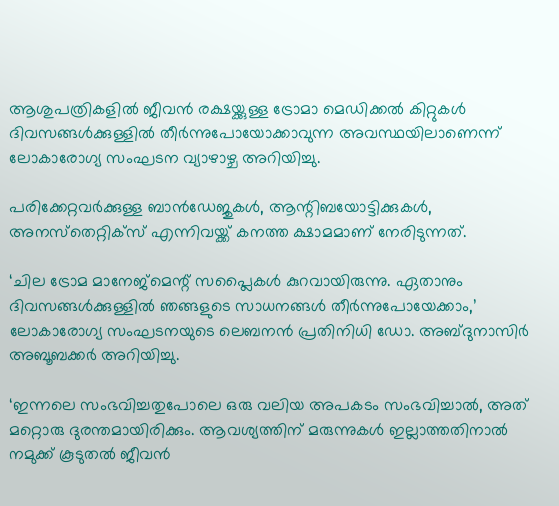ആശുപത്രികളില്‍ ജീവന്‍ രക്ഷയ്ക്കുള്ള ട്രോമാ മെഡിക്കല്‍ കിറ്റുകള്‍ ദിവസങ്ങള്‍ക്കുള്ളില്‍ തീര്‍ന്നുപോയോക്കാവുന്ന അവസ്ഥയിലാണെന്ന് ലോകാരോഗ്യ സംഘടന വ്യാഴാഴ്ച അറിയിച്ചു.

പരിക്കേറ്റവര്‍ക്കുള്ള ബാന്‍ഡേജുകള്‍, ആന്റിബയോട്ടിക്കുകള്‍, അനസ്‌തെറ്റിക്‌സ് എന്നിവയ്ക്ക് കനത്ത ക്ഷാമമാണ് നേരിടുന്നത്.

‘ചില ട്രോമ മാനേജ്‌മെന്റ് സപ്ലൈകള്‍ കുറവായിരുന്നു. ഏതാനും ദിവസങ്ങള്‍ക്കുള്ളില്‍ ഞങ്ങളുടെ സാധനങ്ങള്‍ തീര്‍ന്നുപോയേക്കാം,’ ലോകാരോഗ്യ സംഘടനയുടെ ലെബനന്‍ പ്രതിനിധി ഡോ. അബ്ദുനാസിര്‍ അബൂബക്കര്‍ അറിയിച്ചു.

‘ഇന്നലെ സംഭവിച്ചതുപോലെ ഒരു വലിയ അപകടം സംഭവിച്ചാല്‍, അത് മറ്റൊരു ദുരന്തമായിരിക്കും. ആവശ്യത്തിന് മരുന്നുകള്‍ ഇല്ലാത്തതിനാല്‍ നമുക്ക് കൂടുതല്‍ ജീവന്‍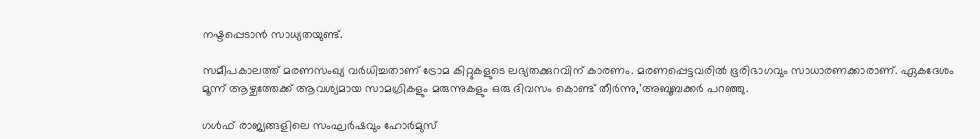നഷ്ടപ്പെടാന്‍ സാധ്യതയുണ്ട്.

സമീപകാലത്ത് മരണസംഖ്യ വര്‍ധിച്ചതാണ് ട്രോമ കിറ്റുകളുടെ ലഭ്യതക്കുറവിന് കാരണം. മരണപ്പെട്ടവരില്‍ ഭൂരിഭാഗവും സാധാരണക്കാരാണ്. ഏകദേശം മൂന്ന് ആഴ്ചത്തേക്ക് ആവശ്യമായ സാമഗ്രികളും മരുന്നുകളും ഒരു ദിവസം കൊണ്ട് തീര്‍ന്നു,’അബൂബക്കര്‍ പറഞ്ഞു.

ഗള്‍ഫ് രാജ്യങ്ങളിലെ സംഘര്‍ഷവും ഹോര്‍മുസ്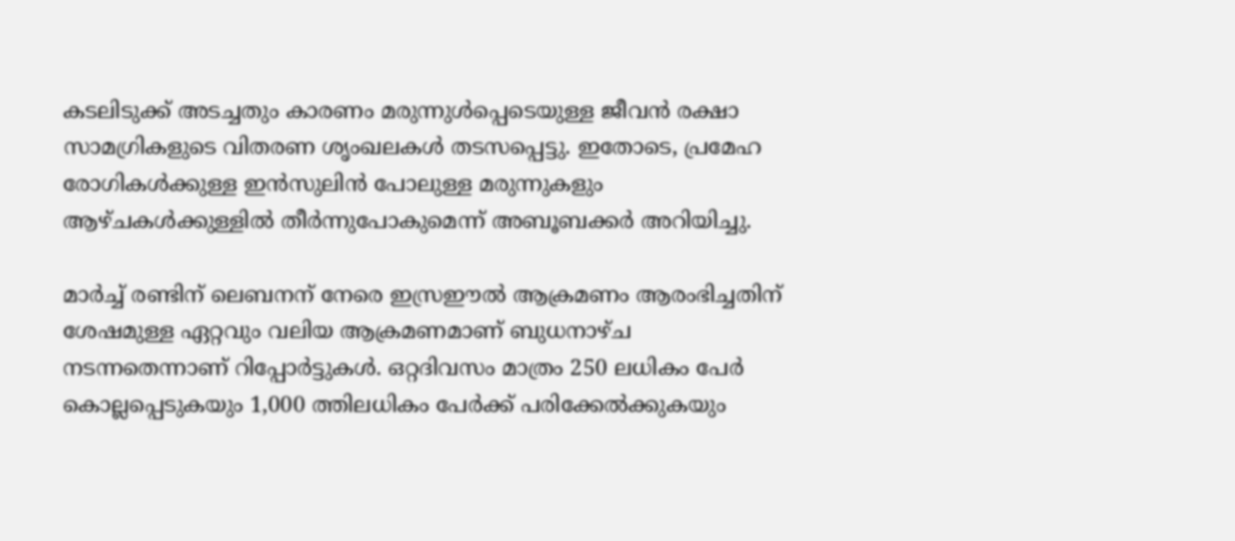കടലിടുക്ക് അടച്ചതും കാരണം മരുന്നുള്‍പ്പെടെയുള്ള ജീവന്‍ രക്ഷാ സാമഗ്രികളുടെ വിതരണ ശൃംഖലകള്‍ തടസപ്പെട്ടു. ഇതോടെ, പ്രമേഹ രോഗികള്‍ക്കുള്ള ഇന്‍സുലിന്‍ പോലുള്ള മരുന്നുകളും ആഴ്ചകള്‍ക്കുള്ളില്‍ തീര്‍ന്നുപോകുമെന്ന് അബൂബക്കര്‍ അറിയിച്ചു.

മാര്‍ച്ച് രണ്ടിന് ലെബനന് നേരെ ഇസ്രഈല്‍ ആക്രമണം ആരംഭിച്ചതിന് ശേഷമുള്ള ഏറ്റവും വലിയ ആക്രമണമാണ് ബുധനാഴ്ച നടന്നതെന്നാണ് റിപ്പോര്‍ട്ടുകള്‍. ഒറ്റദിവസം മാത്രം 250 ലധികം പേര്‍ കൊല്ലപ്പെടുകയും 1,000 ത്തിലധികം പേര്‍ക്ക് പരിക്കേല്‍ക്കുകയും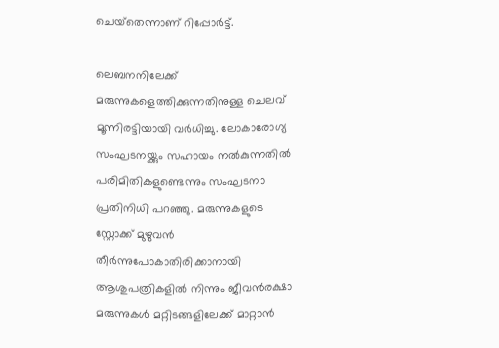ചെയ്‌തെന്നാണ് റിപ്പോര്‍ട്ട്.

ലെബനനിലേക്ക് മരുന്നുകളെത്തിക്കുന്നതിനുള്ള ചെലവ് മൂന്നിരട്ടിയായി വര്‍ധിച്ചു. ലോകാരോഗ്യ സംഘടനയ്ക്കും സഹായം നല്‍കുന്നതില്‍ പരിമിതികളുണ്ടെന്നും സംഘടനാ പ്രതിനിധി പറഞ്ഞു. മരുന്നുകളുടെ സ്റ്റോക്ക് മുഴുവന്‍ തീര്‍ന്നുപോകാതിരിക്കാനായി ആശുപത്രികളില്‍ നിന്നും ജീവന്‍രക്ഷാ മരുന്നുകള്‍ മറ്റിടങ്ങളിലേക്ക് മാറ്റാന്‍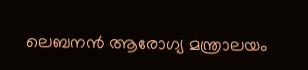ലെബനന്‍ ആരോഗ്യ മന്ത്രാലയം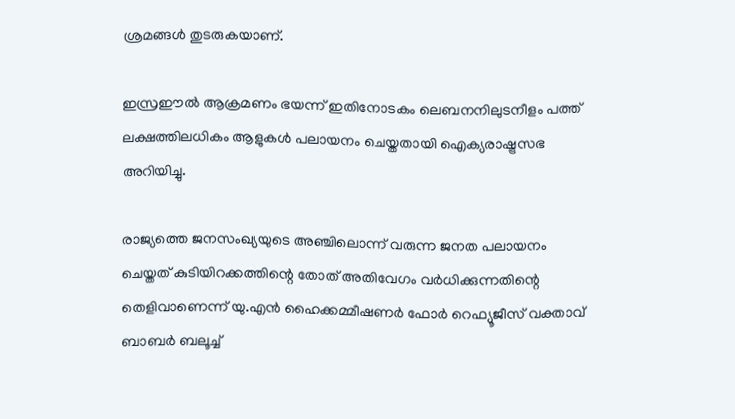ശ്രമങ്ങള്‍ തുടരുകയാണ്.

ഇസ്രഈല്‍ ആക്രമണം ഭയന്ന് ഇതിനോടകം ലെബനനിലുടനീളം പത്ത് ലക്ഷത്തിലധികം ആളുകള്‍ പലായനം ചെയ്തതായി ഐക്യരാഷ്ട്രസഭ അറിയിച്ചു.

രാജ്യത്തെ ജനസംഖ്യയുടെ അഞ്ചിലൊന്ന് വരുന്ന ജനത പലായനം ചെയ്തത് കുടിയിറക്കത്തിന്റെ തോത് അതിവേഗം വര്‍ധിക്കുന്നതിന്റെ തെളിവാണെന്ന് യു.എന്‍ ഹൈക്കമ്മീഷണര്‍ ഫോര്‍ റെഫ്യൂജീസ് വക്താവ് ബാബര്‍ ബലൂച്ച്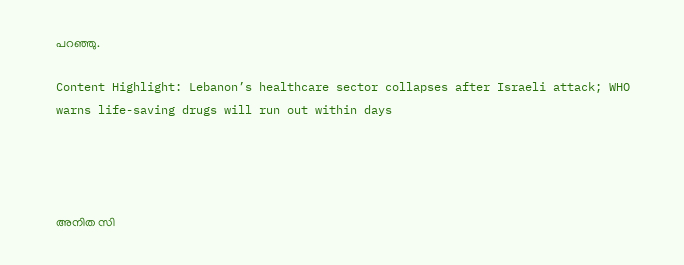പറഞ്ഞു.

Content Highlight: Lebanon’s healthcare sector collapses after Israeli attack; WHO warns life-saving drugs will run out within days




അനിത സി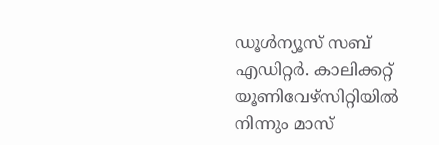ഡൂള്‍ന്യൂസ് സബ് എഡിറ്റര്‍. കാലിക്കറ്റ് യൂണിവേഴ്‌സിറ്റിയില്‍ നിന്നും മാസ്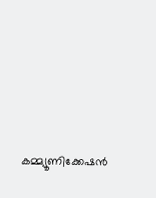കമ്മ്യൂണിക്കേഷന്‍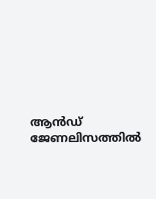ആന്‍ഡ് ജേണലിസത്തില്‍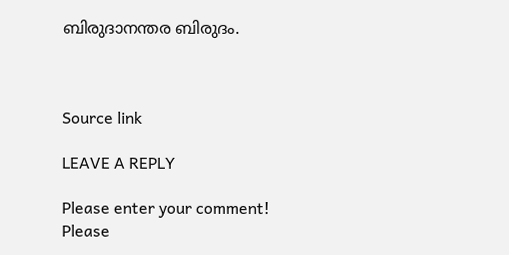ബിരുദാനന്തര ബിരുദം.



Source link

LEAVE A REPLY

Please enter your comment!
Please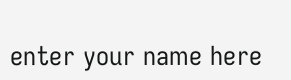enter your name here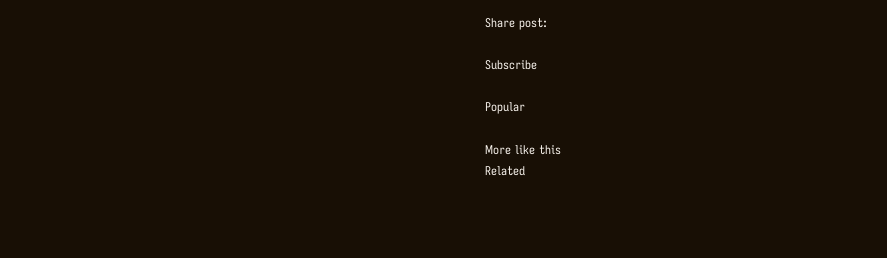Share post:

Subscribe

Popular

More like this
Related